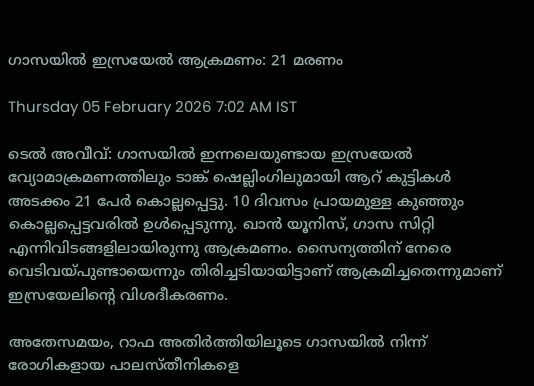ഗാസയിൽ ഇസ്രയേൽ ആക്രമണം: 21 മരണം

Thursday 05 February 2026 7:02 AM IST

ടെൽ അവീവ്: ഗാസയിൽ ഇന്നലെയുണ്ടായ ഇസ്രയേൽ വ്യോമാക്രമണത്തിലും ടാങ്ക് ഷെല്ലിംഗിലുമായി ആറ് കുട്ടികൾ അടക്കം 21 പേർ കൊല്ലപ്പെട്ടു. 10 ദിവസം പ്രായമുള്ള കുഞ്ഞും കൊല്ലപ്പെട്ടവരിൽ ഉൾപ്പെടുന്നു. ഖാൻ യൂനിസ്, ഗാസ സിറ്റി എന്നിവിടങ്ങളിലായിരുന്നു ആക്രമണം. സൈന്യത്തിന് നേരെ വെടിവയ്പുണ്ടായെന്നും തിരിച്ചടിയായിട്ടാണ് ആക്രമിച്ചതെന്നുമാണ് ഇസ്രയേലിന്റെ വിശദീകരണം.

അതേസമയം, റാഫ അതിർത്തിയിലൂടെ ഗാസയിൽ നിന്ന് രോഗികളായ പാലസ്തീനികളെ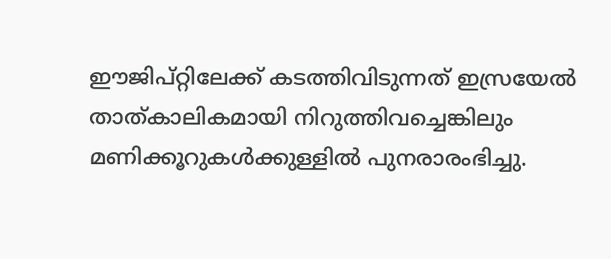ഈജിപ്റ്റിലേക്ക് കടത്തിവിടുന്നത് ഇസ്രയേൽ താത്കാലികമായി നിറുത്തിവച്ചെങ്കിലും മണിക്കൂറുകൾക്കുള്ളിൽ പുനരാരംഭിച്ചു.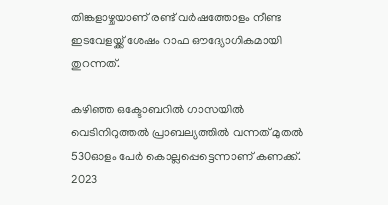തിങ്കളാഴ്ചയാണ് രണ്ട് വർഷത്തോളം നീണ്ട ഇടവേളയ്ക്ക് ശേഷം റാഫ ഔദ്യോഗികമായി തുറന്നത്.

കഴിഞ്ഞ ഒക്ടോബറിൽ ഗാസയിൽ വെടിനിറുത്തൽ പ്രാബല്യത്തിൽ വന്നത് മുതൽ 530ഓളം പേർ കൊല്ലപ്പെട്ടെന്നാണ് കണക്ക്. 2023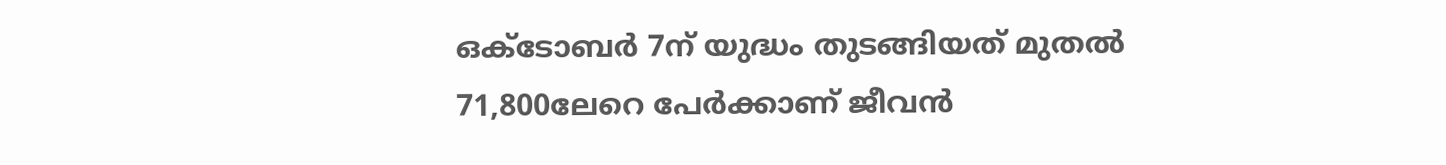ഒക്ടോബർ 7ന് യുദ്ധം തുടങ്ങിയത് മുതൽ 71,800ലേറെ പേർക്കാണ് ജീവൻ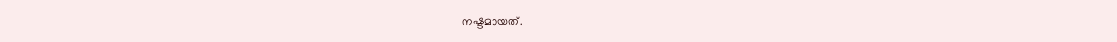നഷ്ടമായത്.